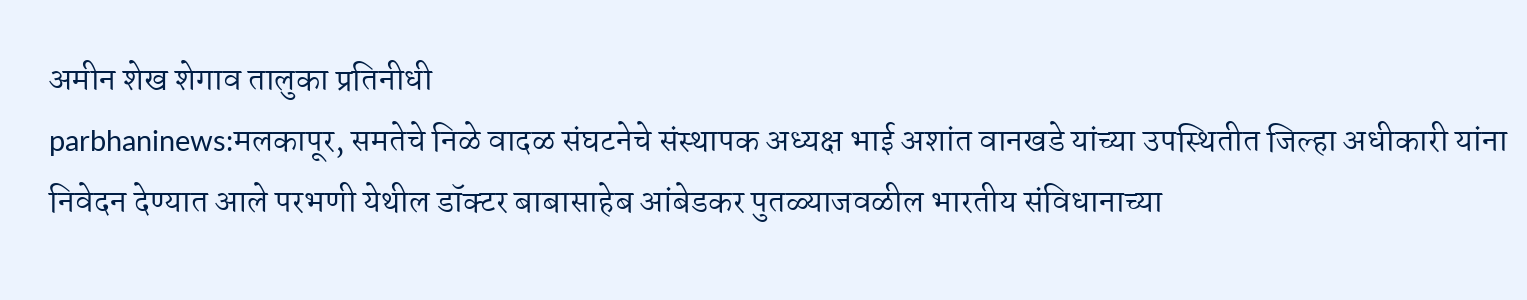अमीन शेख शेगाव तालुका प्रतिनीधी
parbhaninews:मलकापूर, समतेचे निळे वादळ संघटनेचे संस्थापक अध्यक्ष भाई अशांत वानखडे यांच्या उपस्थितीत जिल्हा अधीकारी यांना निवेदन देण्यात आले परभणी येथील डॉक्टर बाबासाहेब आंबेडकर पुतळ्याजवळील भारतीय संविधानाच्या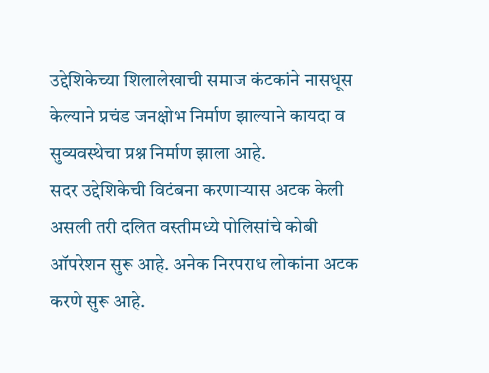उद्देशिकेच्या शिलालेखाची समाज कंटकांने नासधूस केल्याने प्रचंड जनक्षोभ निर्माण झाल्याने कायदा व सुव्यवस्थेचा प्रश्न निर्माण झाला आहे.
सदर उद्देशिकेची विटंबना करणाऱ्यास अटक केली असली तरी दलित वस्तीमध्ये पोलिसांचे कोबी ऑपरेशन सुरू आहे. अनेक निरपराध लोकांना अटक करणे सुरू आहे.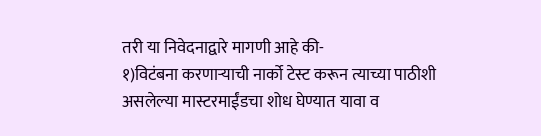तरी या निवेदनाद्वारे मागणी आहे की-
१)विटंबना करणाऱ्याची नार्को टेस्ट करून त्याच्या पाठीशी असलेल्या मास्टरमाईंडचा शोध घेण्यात यावा व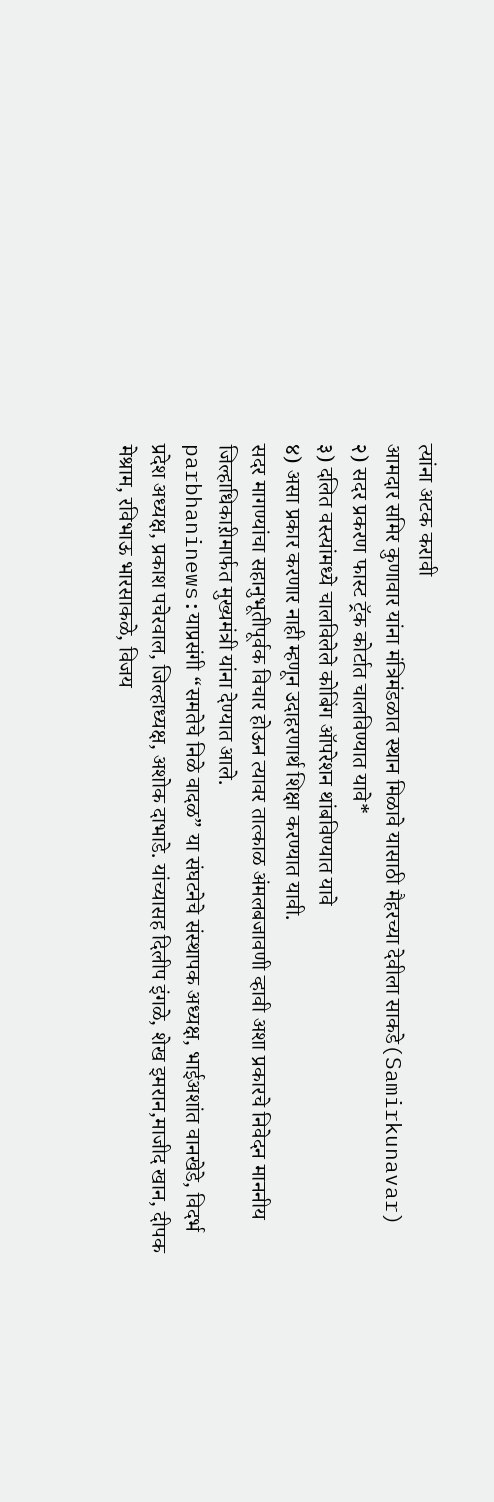त्यांना अटक करावी
आमदार समिर कुणावार यांना मंत्रिमंडळात स्थान मिळावे यासाठी मैहरच्या देवीला साकडे(Samirkunavar)
२) सदर प्रकरण फास्ट ट्रॅक कोर्टात चालविण्यात यावे*
३) दलित वस्त्यांमध्ये चालविलेले कोबिंग ऑपरेशन थांबविण्यात यावे
४) असा प्रकार करणार नाही म्हणून उदाहरणार्थ शिक्षा करण्यात यावी.
सदर मागण्यांचा सहानुभूतीपूर्वक विचार होऊन त्यावर तात्काळ अंमलबजावणी व्हावी अशा प्रकारचे निवेदन माननीय जिल्हाधिकाऱीमार्फत मुख्यमंत्री यांना देण्यात आले.
parbhaninews:याप्रसंगी “समतेचे निळे वादळ” या संघटनेचे संस्थापक अध्यक्ष, भाईअशांत वानखेडे, विदर्भ प्रदेश अध्यक्ष, प्रकाश पचेरवाल, जिल्हाध्यक्ष, अशोक दाभाडे. यांच्यासह दिलीप इंगळे, शेख इमरान,माजीद खान, दीपक मेश्राम, रविभाऊ भारसाकळे, विजय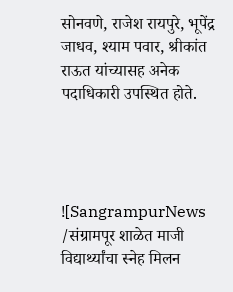सोनवणे, राजेश रायपुरे, भूपेंद्र जाधव, श्याम पवार, श्रीकांत राऊत यांच्यासह अनेक पदाधिकारी उपस्थित होते.




![SangrampurNews /संग्रामपूर शाळेत माजी विद्यार्थ्यांचा स्नेह मिलन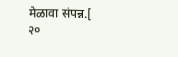मेळावा संपन्न.[ २०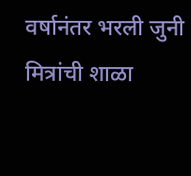वर्षानंतर भरली जुनी मित्रांची शाळा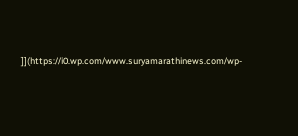]](https://i0.wp.com/www.suryamarathinews.com/wp-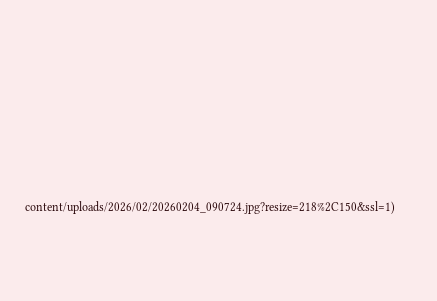content/uploads/2026/02/20260204_090724.jpg?resize=218%2C150&ssl=1)